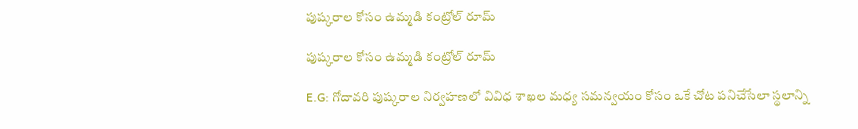పుష్కరాల కోసం ఉమ్మడి కంట్రోల్ రూమ్

పుష్కరాల కోసం ఉమ్మడి కంట్రోల్ రూమ్

E.G: గోదావరి పుష్కరాల నిర్వహణలో వివిధ శాఖల మధ్య సమన్వయం కోసం ఒకే చోట పనిచేసేలా స్థలాన్ని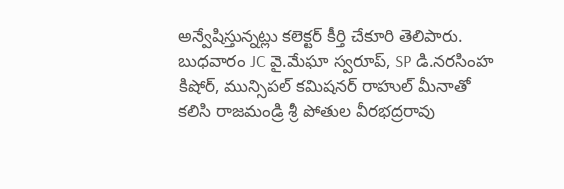అన్వేషిస్తున్నట్లు కలెక్టర్ కీర్తి చేకూరి తెలిపారు. బుధవారం JC వై.మేఘా స్వరూప్, SP డి.నరసింహ కిషోర్, మున్సిపల్ కమిషనర్ రాహుల్ మీనాతో కలిసి రాజమండ్రి శ్రీ పోతుల వీరభద్రరావు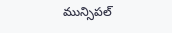మున్సిపల్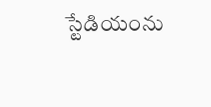స్టేడియంను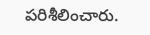పరిశీలించారు.